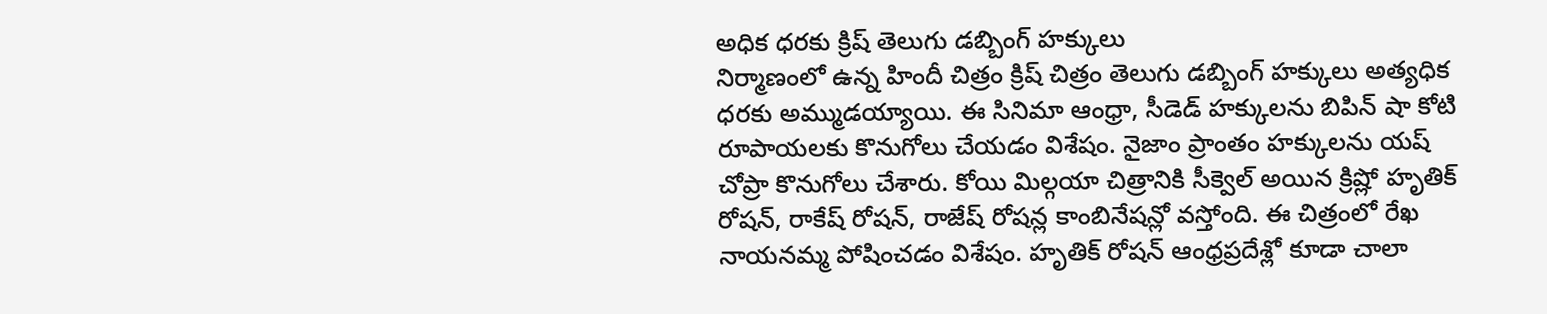అధిక ధరకు క్రిష్ తెలుగు డబ్బింగ్ హక్కులు
నిర్మాణంలో ఉన్న హిందీ చిత్రం క్రిష్ చిత్రం తెలుగు డబ్బింగ్ హక్కులు అత్యధిక ధరకు అమ్ముడయ్యాయి. ఈ సినిమా ఆంధ్రా, సీడెడ్ హక్కులను బిపిన్ షా కోటి రూపాయలకు కొనుగోలు చేయడం విశేషం. నైజాం ప్రాంతం హక్కులను యష్ చోప్రా కొనుగోలు చేశారు. కోయి మిల్గయా చిత్రానికి సీక్వెల్ అయిన క్రిష్లో హృతిక్ రోషన్, రాకేష్ రోషన్, రాజేష్ రోషన్ల కాంబినేషన్లో వస్తోంది. ఈ చిత్రంలో రేఖ నాయనమ్మ పోషించడం విశేషం. హృతిక్ రోషన్ ఆంధ్రప్రదేశ్లో కూడా చాలా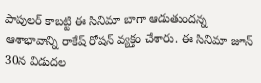పాపులర్ కాబట్టి ఈ సినిమా బాగా ఆడుతుందన్న ఆశాభావాన్ని రాకేష్ రోషన్ వ్యక్తం చేశారు. ఈ సినిమా జూన్ 30న విడుదల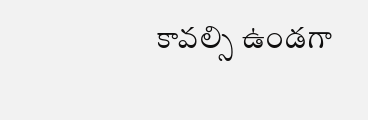కావల్సి ఉండగా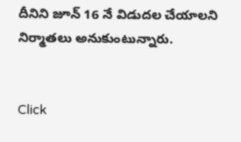దీనిని జూన్ 16 నే విడుదల చేయాలని నిర్మాతలు అనుకుంటున్నారు.


Click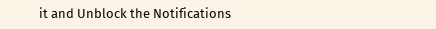it and Unblock the Notifications